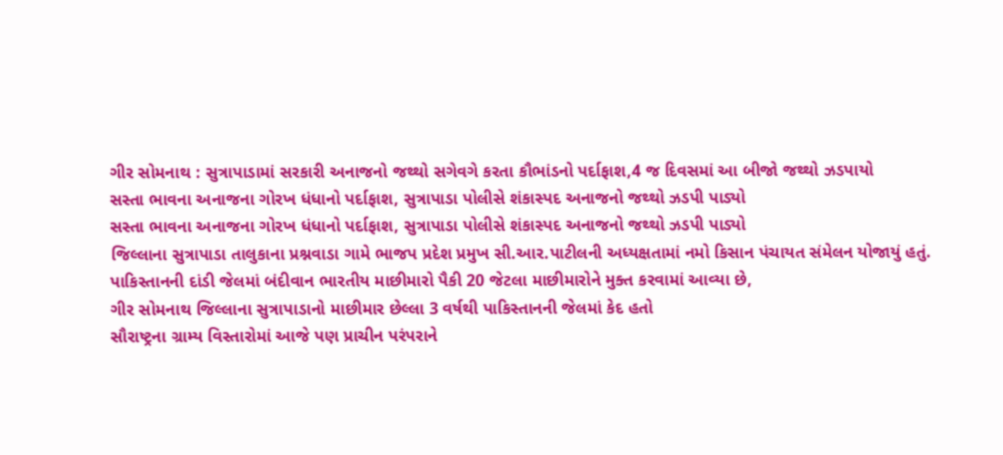ગીર સોમનાથ : સુત્રાપાડામાં સરકારી અનાજનો જથ્થો સગેવગે કરતા કૌભાંડનો પર્દાફાશ,4 જ દિવસમાં આ બીજો જથ્થો ઝડપાયો
સસ્તા ભાવના અનાજના ગોરખ ધંધાનો પર્દાફાશ, સુત્રાપાડા પોલીસે શંકાસ્પદ અનાજનો જથ્થો ઝડપી પાડ્યો
સસ્તા ભાવના અનાજના ગોરખ ધંધાનો પર્દાફાશ, સુત્રાપાડા પોલીસે શંકાસ્પદ અનાજનો જથ્થો ઝડપી પાડ્યો
જિલ્લાના સુત્રાપાડા તાલુકાના પ્રશ્નવાડા ગામે ભાજપ પ્રદેશ પ્રમુખ સી.આર.પાટીલની અધ્યક્ષતામાં નમો કિસાન પંચાયત સંમેલન યોજાયું હતું.
પાકિસ્તાનની દાંડી જેલમાં બંદીવાન ભારતીય માછીમારો પૈકી 20 જેટલા માછીમારોને મુક્ત કરવામાં આવ્યા છે,
ગીર સોમનાથ જિલ્લાના સુત્રાપાડાનો માછીમાર છેલ્લા 3 વર્ષથી પાકિસ્તાનની જેલમાં કેદ હતો
સૌરાષ્ટ્રના ગ્રામ્ય વિસ્તારોમાં આજે પણ પ્રાચીન પરંપરાને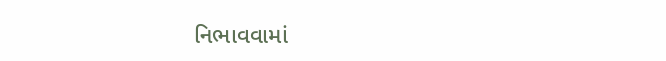નિભાવવામાં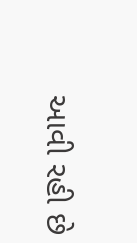આવી રહી છે